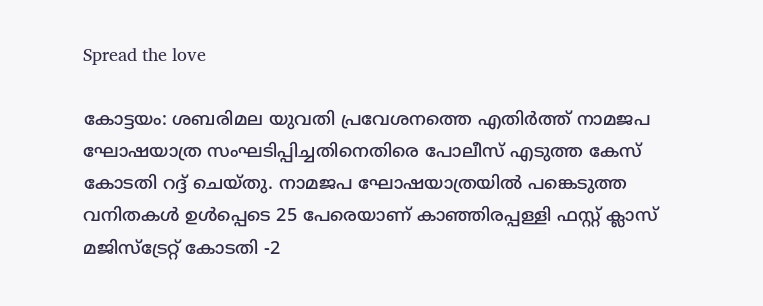Spread the love

കോട്ടയം: ശബരിമല യുവതി പ്രവേശനത്തെ എതിർത്ത് നാമജപ ഘോഷയാത്ര സംഘടിപ്പിച്ചതിനെതിരെ പോലീസ് എടുത്ത കേസ് കോടതി റദ്ദ് ചെയ്തു. നാമജപ ഘോഷയാത്രയില്‍ പങ്കെടുത്ത വനിതകള്‍ ഉള്‍പ്പെടെ 25 പേരെയാണ് കാഞ്ഞിരപ്പള്ളി ഫസ്റ്റ് ക്ലാസ് മജിസ്ട്രേറ്റ് കോടതി -2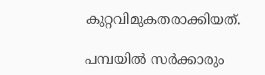കുറ്റവിമുകതരാക്കിയത്.

പമ്പയില്‍ സര്‍ക്കാരും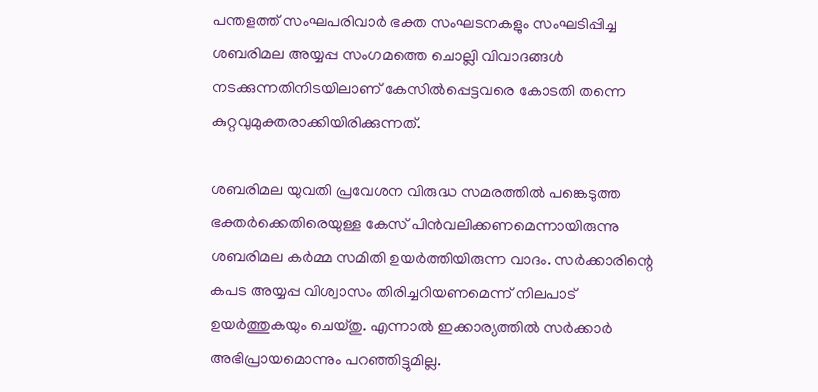പന്തളത്ത് സംഘപരിവാർ ഭക്ത സംഘടനകളും സംഘടിപ്പിച്ച ശബരിമല അയ്യപ്പ സംഗമത്തെ ചൊല്ലി വിവാദങ്ങള്‍ നടക്കുന്നതിനിടയിലാണ് കേസില്‍പ്പെട്ടവരെ കോടതി തന്നെ കുറ്റവുമുക്തരാക്കിയിരിക്കുന്നത്.

ശബരിമല യുവതി പ്രവേശന വിരുദ്ധ സമരത്തില്‍ പങ്കെടുത്ത ഭക്തര്‍ക്കെതിരെയുള്ള കേസ് പിന്‍വലിക്കണമെന്നായിരുന്നു ശബരിമല കര്‍മ്മ സമിതി ഉയര്‍ത്തിയിരുന്ന വാദം. സര്‍ക്കാരിന്റെ കപട അയ്യപ്പ വിശ്വാസം തിരിച്ചറിയണമെന്ന് നിലപാട് ഉയര്‍ത്തുകയും ചെയ്തു. എന്നാല്‍ ഇക്കാര്യത്തില്‍ സര്‍ക്കാര്‍ അഭിപ്രായമൊന്നും പറഞ്ഞിട്ടുമില്ല.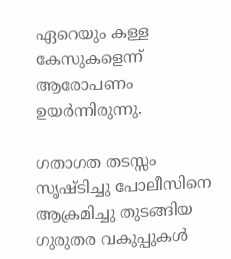ഏറെയും കള്ള കേസുകളെന്ന് ആരോപണം ഉയര്‍ന്നിരുന്നു.

ഗതാഗത തടസ്സം സൃഷ്ടിച്ചു പോലീസിനെ ആക്രമിച്ചു തുടങ്ങിയ ഗുരുതര വകുപ്പുകള്‍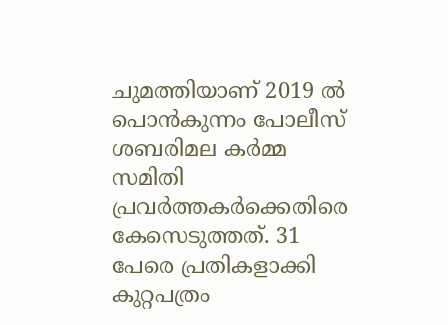ചുമത്തിയാണ് 2019 ല്‍ പൊന്‍കുന്നം പോലീസ് ശബരിമല കര്‍മ്മ സമിതി പ്രവര്‍ത്തകര്‍ക്കെതിരെ കേസെടുത്തത്. 31 പേരെ പ്രതികളാക്കി കുറ്റപത്രം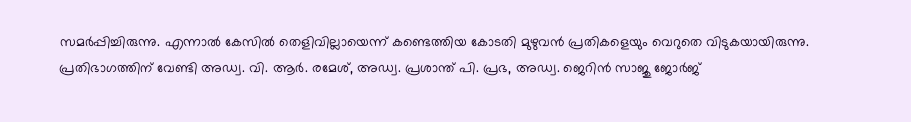സമര്‍പ്പിച്ചിരുന്നു. എന്നാല്‍ കേസില്‍ തെളിവില്ലായെന്ന് കണ്ടെത്തിയ കോടതി മുഴുവന്‍ പ്രതികളെയും വെറുതെ വിടുകയായിരുന്നു. പ്രതിഭാഗത്തിന് വേണ്ടി അഡ്വ. വി. ആര്‍. രമേശ്, അഡ്വ. പ്രശാന്ത് പി. പ്രഭ, അഡ്വ. ജെറിന്‍ സാജു ജോര്‍ജ്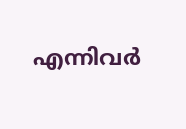എന്നിവര്‍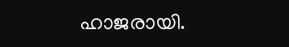ഹാജരായി.